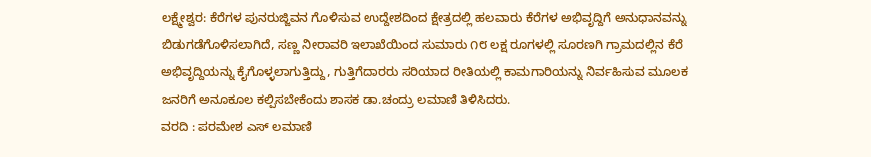ಲಕ್ಷ್ಮೇಶ್ವರ: ಕೆರೆಗಳ ಪುನರುಜ್ಜಿವನ ಗೊಳಿಸುವ ಉದ್ದೇಶದಿಂದ ಕ್ಷೇತ್ರದಲ್ಲಿ ಹಲವಾರು ಕೆರೆಗಳ ಅಭಿವೃದ್ದಿಗೆ ಅನುಧಾನವನ್ನು ಬಿಡುಗಡೆಗೊಳಿಸಲಾಗಿದೆ, ಸಣ್ಣ ನೀರಾವರಿ ಇಲಾಖೆಯಿಂದ ಸುಮಾರು ೧೮ ಲಕ್ಷ ರೂಗಳಲ್ಲಿ ಸೂರಣಗಿ ಗ್ರಾಮದಲ್ಲಿನ ಕೆರೆ ಅಭಿವೃದ್ದಿಯನ್ನು ಕೈಗೊಳ್ಳಲಾಗುತ್ತಿದ್ದು, ಗುತ್ತಿಗೆದಾರರು ಸರಿಯಾದ ರೀತಿಯಲ್ಲಿ ಕಾಮಗಾರಿಯನ್ನು ನಿರ್ವಹಿಸುವ ಮೂಲಕ ಜನರಿಗೆ ಅನೂಕೂಲ ಕಲ್ಪಿಸಬೇಕೆಂದು ಶಾಸಕ ಡಾ.ಚಂದ್ರು ಲಮಾಣಿ ತಿಳಿಸಿದರು.
ವರದಿ : ಪರಮೇಶ ಎಸ್ ಲಮಾಣಿ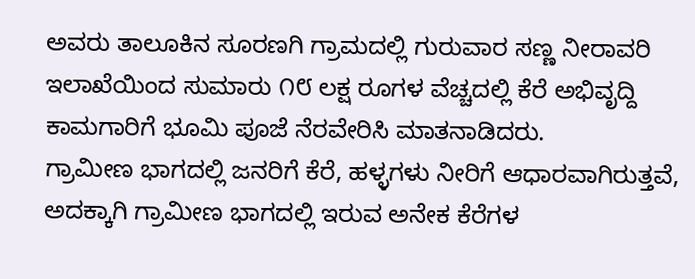ಅವರು ತಾಲೂಕಿನ ಸೂರಣಗಿ ಗ್ರಾಮದಲ್ಲಿ ಗುರುವಾರ ಸಣ್ಣ ನೀರಾವರಿ ಇಲಾಖೆಯಿಂದ ಸುಮಾರು ೧೮ ಲಕ್ಷ ರೂಗಳ ವೆಚ್ಚದಲ್ಲಿ ಕೆರೆ ಅಭಿವೃದ್ದಿ ಕಾಮಗಾರಿಗೆ ಭೂಮಿ ಪೂಜೆ ನೆರವೇರಿಸಿ ಮಾತನಾಡಿದರು.
ಗ್ರಾಮೀಣ ಭಾಗದಲ್ಲಿ ಜನರಿಗೆ ಕೆರೆ, ಹಳ್ಳಗಳು ನೀರಿಗೆ ಆಧಾರವಾಗಿರುತ್ತವೆ, ಅದಕ್ಕಾಗಿ ಗ್ರಾಮೀಣ ಭಾಗದಲ್ಲಿ ಇರುವ ಅನೇಕ ಕೆರೆಗಳ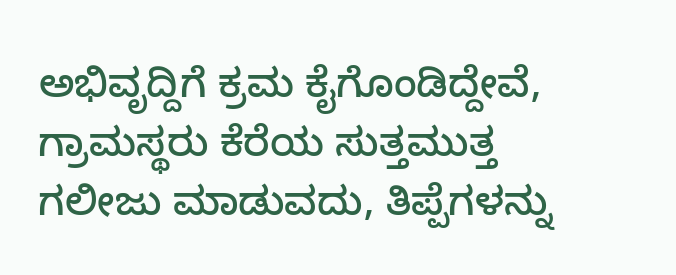ಅಭಿವೃದ್ದಿಗೆ ಕ್ರಮ ಕೈಗೊಂಡಿದ್ದೇವೆ, ಗ್ರಾಮಸ್ಥರು ಕೆರೆಯ ಸುತ್ತಮುತ್ತ ಗಲೀಜು ಮಾಡುವದು, ತಿಪ್ಪೆಗಳನ್ನು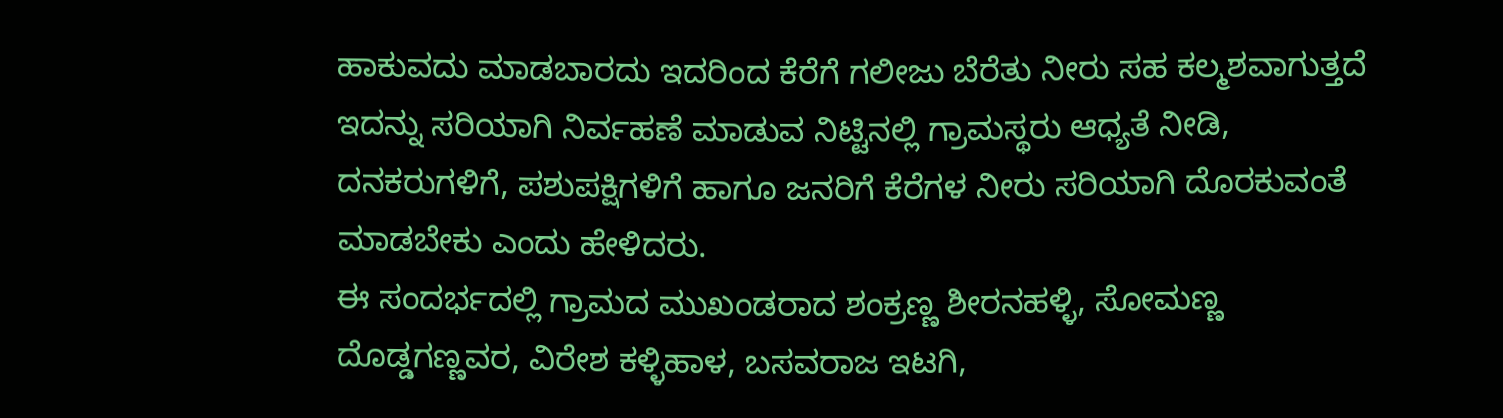ಹಾಕುವದು ಮಾಡಬಾರದು ಇದರಿಂದ ಕೆರೆಗೆ ಗಲೀಜು ಬೆರೆತು ನೀರು ಸಹ ಕಲ್ಮಶವಾಗುತ್ತದೆ ಇದನ್ನು ಸರಿಯಾಗಿ ನಿರ್ವಹಣೆ ಮಾಡುವ ನಿಟ್ಟಿನಲ್ಲಿ ಗ್ರಾಮಸ್ಥರು ಆಧ್ಯತೆ ನೀಡಿ, ದನಕರುಗಳಿಗೆ, ಪಶುಪಕ್ಷಿಗಳಿಗೆ ಹಾಗೂ ಜನರಿಗೆ ಕೆರೆಗಳ ನೀರು ಸರಿಯಾಗಿ ದೊರಕುವಂತೆ ಮಾಡಬೇಕು ಎಂದು ಹೇಳಿದರು.
ಈ ಸಂದರ್ಭದಲ್ಲಿ ಗ್ರಾಮದ ಮುಖಂಡರಾದ ಶಂಕ್ರಣ್ಣ ಶೀರನಹಳ್ಳಿ, ಸೋಮಣ್ಣ ದೊಡ್ಡಗಣ್ಣವರ, ವಿರೇಶ ಕಳ್ಳಿಹಾಳ, ಬಸವರಾಜ ಇಟಗಿ,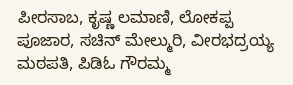ಪೀರಸಾಬ, ಕೃಷ್ಣ ಲಮಾಣಿ, ಲೋಕಪ್ಪ ಪೂಜಾರ, ಸಚಿನ್ ಮೇಲ್ಮುರಿ, ವೀರಭದ್ರಯ್ಯ ಮಠಪತಿ, ಪಿಡಿಓ ಗೌರಮ್ಮ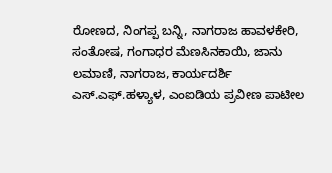ರೋಣದ, ನಿಂಗಪ್ಪ ಬನ್ನಿ, ನಾಗರಾಜ ಹಾವಳಕೇರಿ, ಸಂತೋಷ, ಗಂಗಾಧರ ಮೆಣಸಿನಕಾಯಿ, ಜಾನು ಲಮಾಣಿ, ನಾಗರಾಜ, ಕಾರ್ಯದರ್ಶಿ ಎಸ್.ಎಫ್.ಹಳ್ಯಾಳ, ಎಂಐಡಿಯ ಪ್ರವೀಣ ಪಾಟೀಲ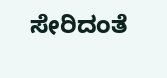ಸೇರಿದಂತೆ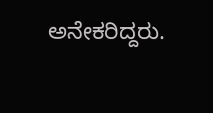ಅನೇಕರಿದ್ದರು.